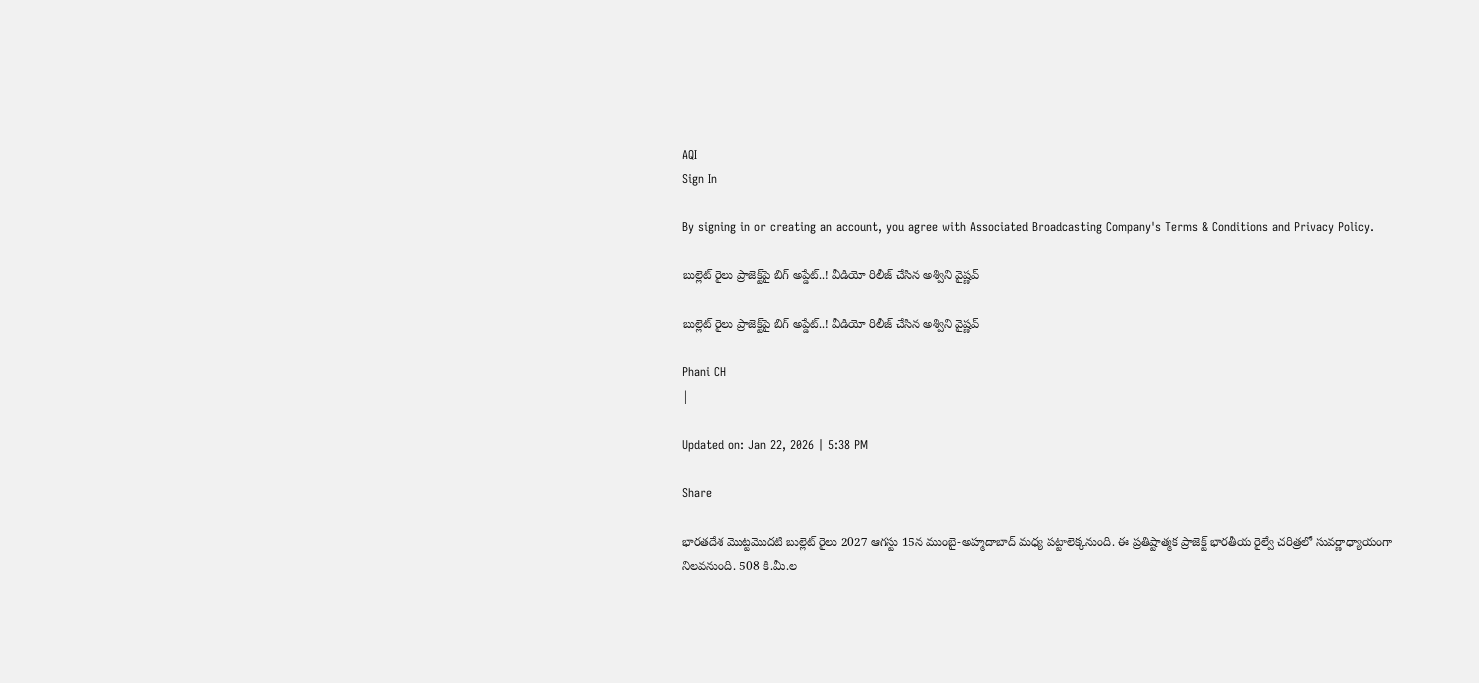AQI
Sign In

By signing in or creating an account, you agree with Associated Broadcasting Company's Terms & Conditions and Privacy Policy.

బుల్లెట్‌ రైలు ప్రాజెక్ట్‌పై బిగ్‌ అప్డేట్‌..! వీడియో రిలీజ్‌ చేసిన అశ్విని వైష్ణవ్

బుల్లెట్‌ రైలు ప్రాజెక్ట్‌పై బిగ్‌ అప్డేట్‌..! వీడియో రిలీజ్‌ చేసిన అశ్విని వైష్ణవ్

Phani CH
|

Updated on: Jan 22, 2026 | 5:38 PM

Share

భారతదేశ మొట్టమొదటి బుల్లెట్ రైలు 2027 ఆగస్టు 15న ముంబై-అహ్మదాబాద్ మధ్య పట్టాలెక్కనుంది. ఈ ప్రతిష్టాత్మక ప్రాజెక్ట్ భారతీయ రైల్వే చరిత్రలో సువర్ణాధ్యాయంగా నిలవనుంది. 508 కి.మీ.ల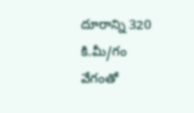దూరాన్ని 320 కి.మీ/గం వేగంతో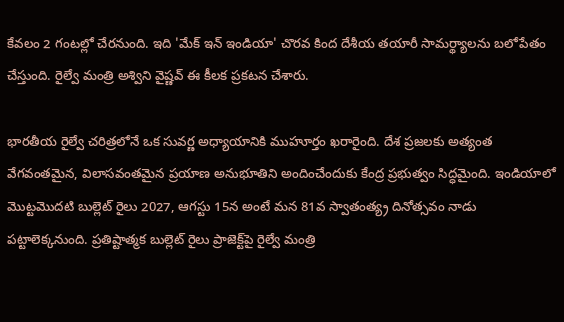కేవలం 2 గంటల్లో చేరనుంది. ఇది 'మేక్ ఇన్ ఇండియా' చొరవ కింద దేశీయ తయారీ సామర్థ్యాలను బలోపేతం చేస్తుంది. రైల్వే మంత్రి అశ్విని వైష్ణవ్ ఈ కీలక ప్రకటన చేశారు.

భారతీయ రైల్వే చరిత్రలోనే ఒక సువర్ణ అధ్యాయానికి ముహూర్తం ఖరారైంది. దేశ ప్రజలకు అత్యంత వేగవంతమైన, విలాసవంతమైన ప్రయాణ అనుభూతిని అందించేందుకు కేంద్ర ప్రభుత్వం సిద్ధమైంది. ఇండియాలో మొట్టమొదటి బుల్లెట్ రైలు 2027, ఆగస్టు 15న అంటే మన 81వ స్వాతంత్య్ర దినోత్సవం నాడు పట్టాలెక్కనుంది. ప్రతిష్టాత్మక బుల్లెట్‌ రైలు ప్రాజెక్ట్‌పై రైల్వే మంత్రి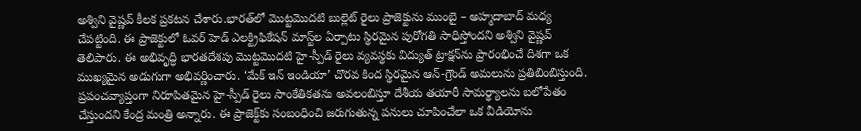అశ్విని వైష్ణవ్ కీలక ప్రకటన చేశారు.భారత్‌లో మొట్టమొదటి బుల్లెట్‌ రైలు ప్రాజెక్టును ముంబై – అహ్మదాబాద్ మధ్య చేపట్టింది. ఈ ప్రాజెక్టులో ఓవర్ హెడ్ ఎలక్ట్రిఫికేషన్ మాస్ట్‌ల ఏర్పాటు స్థిరమైన పురోగతి సాధిస్తోందని అశ్విని వైష్ణవ్ తెలిపారు. ఈ అభివృద్ధి భారతదేశపు మొట్టమొదటి హై-స్పీడ్ రైలు వ్యవస్థకు విద్యుత్ ట్రాక్షన్‌ను ప్రారంభించే దిశగా ఒక ముఖ్యమైన అడుగుగా అభివర్ణించారు. ‘మేక్ ఇన్ ఇండియా’ చొరవ కింద స్థిరమైన ఆన్-గ్రౌండ్ అమలును ప్రతిబింబిస్తుంది. ప్రపంచవ్యాప్తంగా నిరూపితమైన హై-స్పీడ్ రైలు సాంకేతికతను అవలంబిస్తూ దేశీయ తయారీ సామర్థ్యాలను బలోపేతం చేస్తుందని కేంద్ర మంత్రి అన్నారు. ఈ ప్రాజెక్ట్‌కు సంబంధించి జరుగుతున్న పనులు చూపించేలా ఒక వీడియోను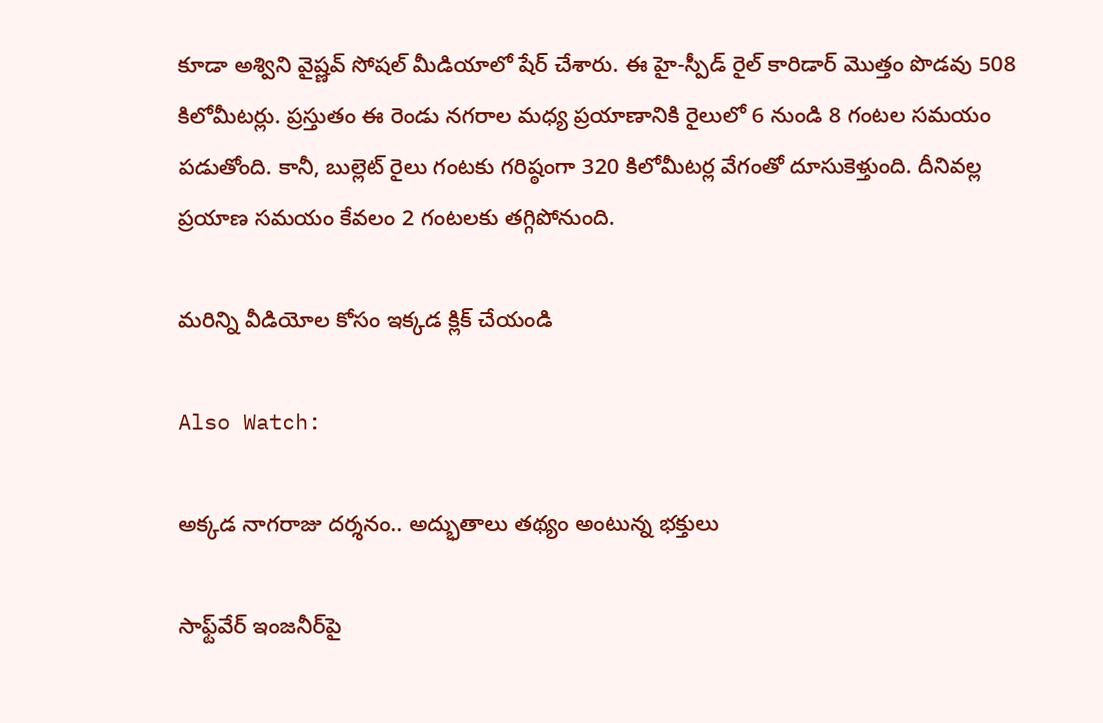కూడా అశ్విని వైష్ణవ్ సోషల్‌ మీడియాలో షేర్‌ చేశారు. ఈ హై-స్పీడ్ రైల్ కారిడార్ మొత్తం పొడవు 508 కిలోమీటర్లు. ప్రస్తుతం ఈ రెండు నగరాల మధ్య ప్రయాణానికి రైలులో 6 నుండి 8 గంటల సమయం పడుతోంది. కానీ, బుల్లెట్ రైలు గంటకు గరిష్ఠంగా 320 కిలోమీటర్ల వేగంతో దూసుకెళ్తుంది. దీనివల్ల ప్రయాణ సమయం కేవలం 2 గంటలకు తగ్గిపోనుంది.

మరిన్ని వీడియోల కోసం ఇక్కడ క్లిక్ చేయండి

Also Watch:

అక్కడ నాగరాజు దర్శనం.. అద్భుతాలు తథ్యం అంటున్న భక్తులు

సాఫ్ట్‌వేర్‌ ఇంజనీర్‌పై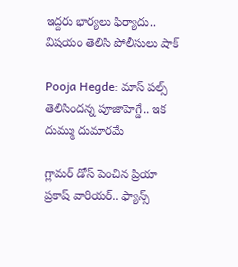ఇద్దరు భార్యలు ఫిర్యాదు.. విషయం తెలిసి పోలీసులు షాక్‌

Pooja Hegde: మాస్ పల్స్ తెలిసిందన్న పూజాహెగ్డే.. ఇక దుమ్ము దుమారమే

గ్లామర్ డోస్ పెంచిన ప్రియా ప్రకాష్ వారియర్.. ఫ్యాన్స్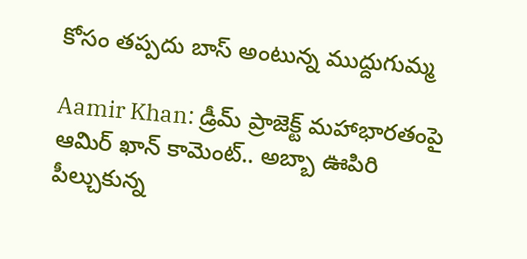కోసం తప్పదు బాస్ అంటున్న ముద్దుగుమ్మ

Aamir Khan: డ్రీమ్ ప్రాజెక్ట్ మహాభారతంపై ఆమిర్ ఖాన్ కామెంట్‌.. అబ్బా ఊపిరి పీల్చుకున్న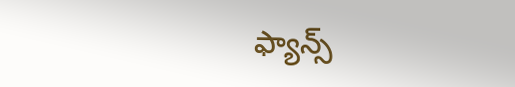ఫ్యాన్స్